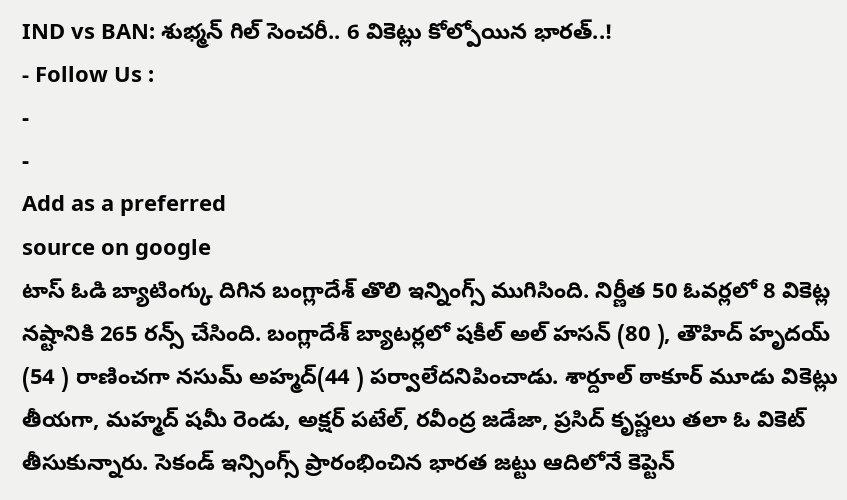IND vs BAN: శుభ్మన్ గిల్ సెంచరీ.. 6 వికెట్లు కోల్పోయిన భారత్..!
- Follow Us :
-
-
Add as a preferred
source on google
టాస్ ఓడి బ్యాటింగ్కు దిగిన బంగ్లాదేశ్ తొలి ఇన్నింగ్స్ ముగిసింది. నిర్ణీత 50 ఓవర్లలో 8 వికెట్ల నష్టానికి 265 రన్స్ చేసింది. బంగ్లాదేశ్ బ్యాటర్లలో షకీల్ అల్ హసన్ (80 ), తౌహిద్ హృదయ్ (54 ) రాణించగా నసుమ్ అహ్మద్(44 ) పర్వాలేదనిపించాడు. శార్దూల్ ఠాకూర్ మూడు వికెట్లు తీయగా, మహ్మద్ షమీ రెండు, అక్షర్ పటేల్, రవీంద్ర జడేజా, ప్రసిద్ కృష్ణలు తలా ఓ వికెట్ తీసుకున్నారు. సెకండ్ ఇన్సింగ్స్ ప్రారంభించిన భారత జట్టు ఆదిలోనే కెప్టెన్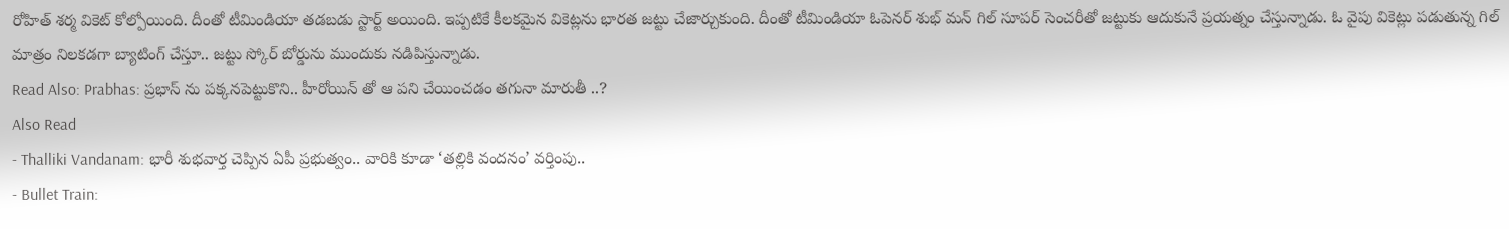రోహిత్ శర్మ వికెట్ కోల్పోయింది. దీంతో టీమిండియా తడబడు స్టార్ట్ అయింది. ఇప్పటికే కీలకమైన వికెట్లను భారత జట్టు చేజార్చుకుంది. దీంతో టీమిండియా ఓపెనర్ శుభ్ మన్ గిల్ సూపర్ సెంచరీతో జట్టుకు ఆదుకునే ప్రయత్నం చేస్తున్నాడు. ఓ వైపు వికెట్లు పడుతున్న గిల్ మాత్రం నిలకడగా బ్యాటింగ్ చేస్తూ.. జట్టు స్కోర్ బోర్డును ముందుకు నడిపిస్తున్నాడు.
Read Also: Prabhas: ప్రభాస్ ను పక్కనపెట్టుకొని.. హీరోయిన్ తో ఆ పని చేయించడం తగునా మారుతీ ..?
Also Read
- Thalliki Vandanam: భారీ శుభవార్త చెప్పిన ఏపీ ప్రభుత్వం.. వారికి కూడా ‘తల్లికి వందనం’ వర్తింపు..
- Bullet Train: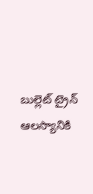బుల్లెట్ ట్రైన్ ఆలస్యానికి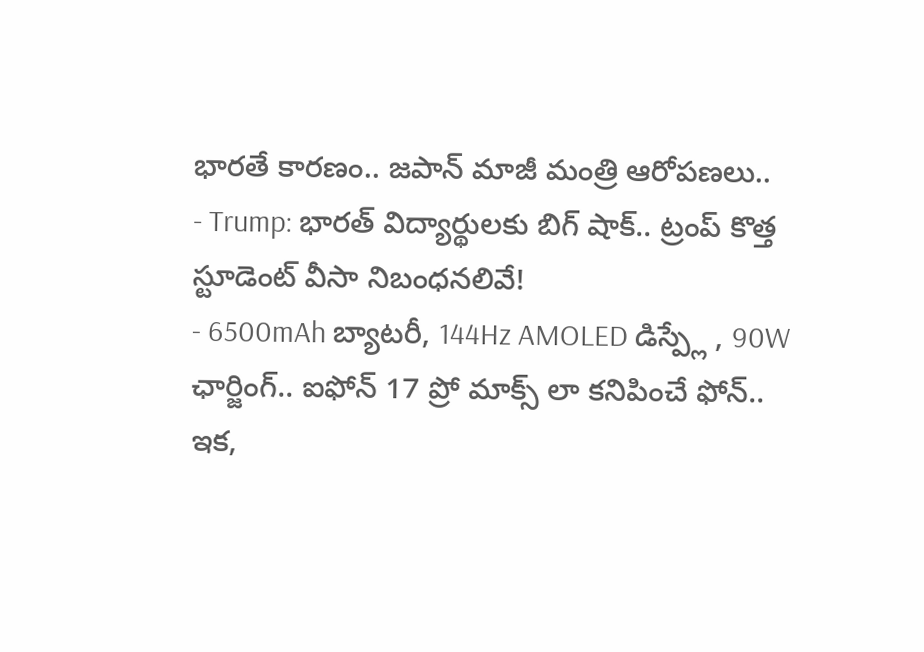భారతే కారణం.. జపాన్ మాజీ మంత్రి ఆరోపణలు..
- Trump: భారత్ విద్యార్థులకు బిగ్ షాక్.. ట్రంప్ కొత్త స్టూడెంట్ వీసా నిబంధనలివే!
- 6500mAh బ్యాటరీ, 144Hz AMOLED డిస్ప్లే , 90W ఛార్జింగ్.. ఐఫోన్ 17 ప్రో మాక్స్ లా కనిపించే ఫోన్..
ఇక,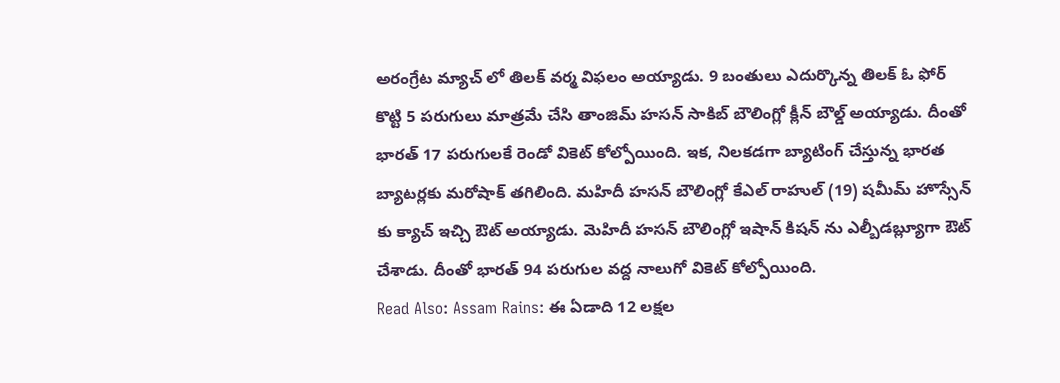అరంగ్రేట మ్యాచ్ లో తిలక్ వర్మ విఫలం అయ్యాడు. 9 బంతులు ఎదుర్కొన్న తిలక్ ఓ ఫోర్ కొట్టి 5 పరుగులు మాత్రమే చేసి తాంజిమ్ హసన్ సాకిబ్ బౌలింగ్లో క్లీన్ బౌల్డ్ అయ్యాడు. దీంతో భారత్ 17 పరుగులకే రెండో వికెట్ కోల్పోయింది. ఇక, నిలకడగా బ్యాటింగ్ చేస్తున్న భారత బ్యాటర్లకు మరోషాక్ తగిలింది. మహిదీ హసన్ బౌలింగ్లో కేఎల్ రాహుల్ (19) షమీమ్ హొస్సేన్ కు క్యాచ్ ఇచ్చి ఔట్ అయ్యాడు. మెహిదీ హసన్ బౌలింగ్లో ఇషాన్ కిషన్ ను ఎల్బీడబ్ల్యూగా ఔట్ చేశాడు. దీంతో భారత్ 94 పరుగుల వద్ద నాలుగో వికెట్ కోల్పోయింది.
Read Also: Assam Rains: ఈ ఏడాది 12 లక్షల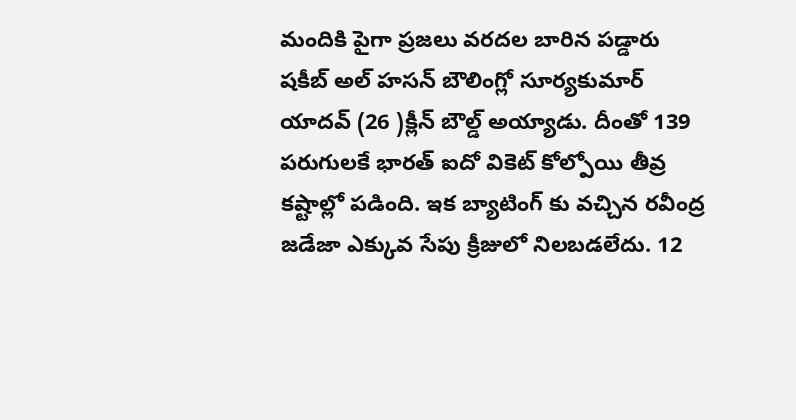మందికి పైగా ప్రజలు వరదల బారిన పడ్డారు
షకీబ్ అల్ హసన్ బౌలింగ్లో సూర్యకుమార్ యాదవ్ (26 )క్లీన్ బౌల్డ్ అయ్యాడు. దీంతో 139 పరుగులకే భారత్ ఐదో వికెట్ కోల్పోయి తీవ్ర కష్టాల్లో పడింది. ఇక బ్యాటింగ్ కు వచ్చిన రవీంద్ర జడేజా ఎక్కువ సేపు క్రీజులో నిలబడలేదు. 12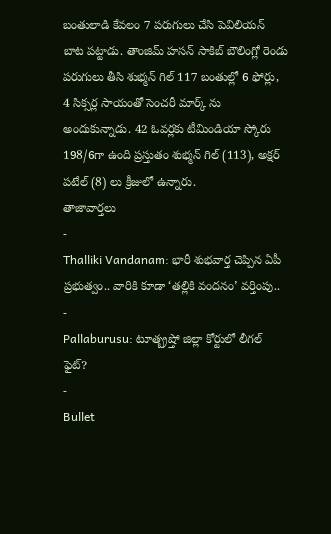బంతులాడి కేవలం 7 పరుగులు చేసి పెవిలియన్ బాట పట్టాడు. తాంజిమ్ హసన్ సాకిబ్ బౌలింగ్లో రెండు పరుగులు తీసి శుభ్మన్ గిల్ 117 బంతుల్లో 6 ఫోర్లు, 4 సిక్సర్ల సాయంతో సెంచరీ మార్క్ ను అందుకున్నాడు. 42 ఓవర్లకు టీమిండియా స్కోరు 198/6గా ఉంది ప్రస్తుతం శుభ్మన్ గిల్ (113), అక్షర్ పటేల్ (8) లు క్రీజులో ఉన్నారు.
తాజావార్తలు
-
Thalliki Vandanam: భారీ శుభవార్త చెప్పిన ఏపీ ప్రభుత్వం.. వారికి కూడా ‘తల్లికి వందనం’ వర్తింపు..
-
Pallaburusu: టూత్బ్రష్తో జిల్లా కోర్టులో లీగల్ ఫైట్?
-
Bullet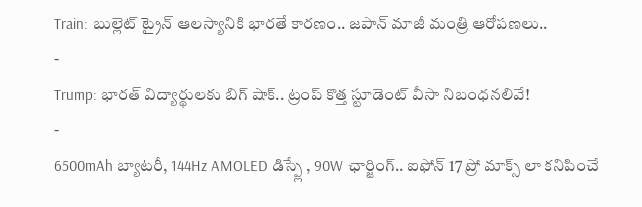Train: బుల్లెట్ ట్రైన్ ఆలస్యానికి భారతే కారణం.. జపాన్ మాజీ మంత్రి ఆరోపణలు..
-
Trump: భారత్ విద్యార్థులకు బిగ్ షాక్.. ట్రంప్ కొత్త స్టూడెంట్ వీసా నిబంధనలివే!
-
6500mAh బ్యాటరీ, 144Hz AMOLED డిస్ప్లే , 90W ఛార్జింగ్.. ఐఫోన్ 17 ప్రో మాక్స్ లా కనిపించే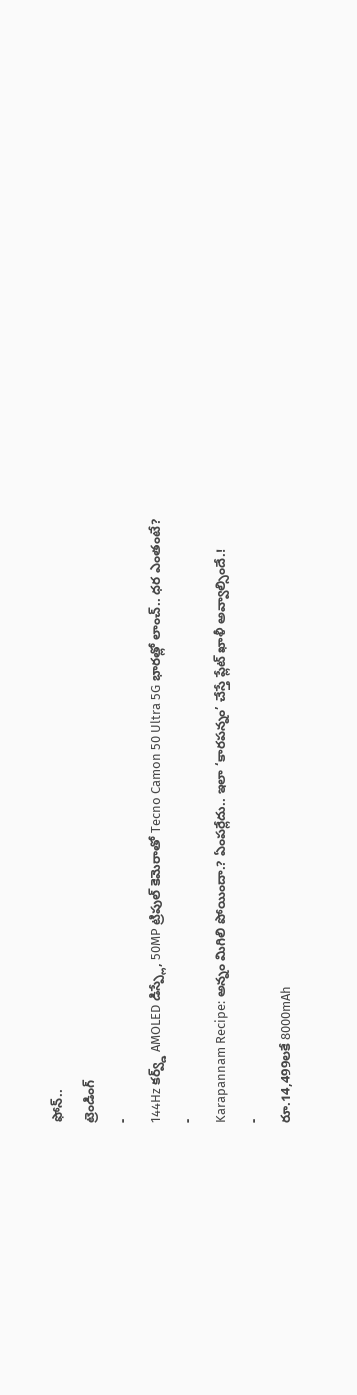ఫోన్..
ట్రెండింగ్
-
144Hz కర్వ్డ్ AMOLED డిస్ప్లే, 50MP ట్రిపుల్ కెమెరాతో Tecno Camon 50 Ultra 5G భారత్లో లాంచ్.. ధర ఎంతంటే?
-
Karapannam Recipe: అన్నం మిగిలి పోయిందా.? ఏంపర్లేదు.. ఇలా ‘కారపన్నం’ చేస్తే ప్లేట్ ఖాళీ అవ్వాల్సిందే.!
-
రూ.14,499లకే 8000mAh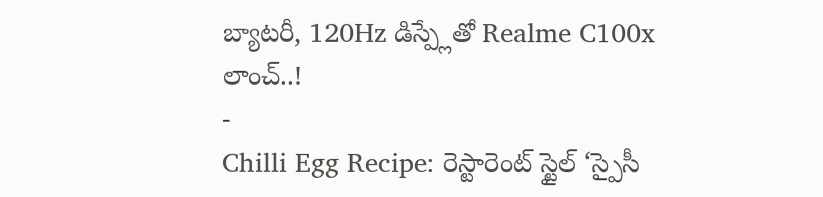బ్యాటరీ, 120Hz డిస్ప్లేతో Realme C100x లాంచ్..!
-
Chilli Egg Recipe: రెస్టారెంట్ స్టైల్ ‘స్పైసీ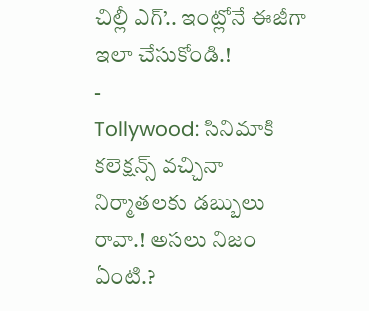చిల్లీ ఎగ్’.. ఇంట్లోనే ఈజీగా ఇలా చేసుకోండి.!
-
Tollywood: సినిమాకి కలెక్షన్స్ వచ్చినా నిర్మాతలకు డబ్బులు రావా.! అసలు నిజం ఏంటి.?